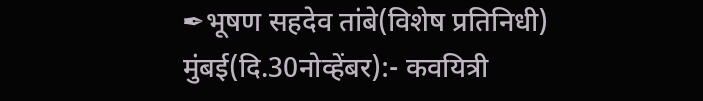✒भूषण सहदेव तांबे(विशेष प्रतिनिधी)
मुंबई(दि.30नोव्हेंबर):- कवयित्री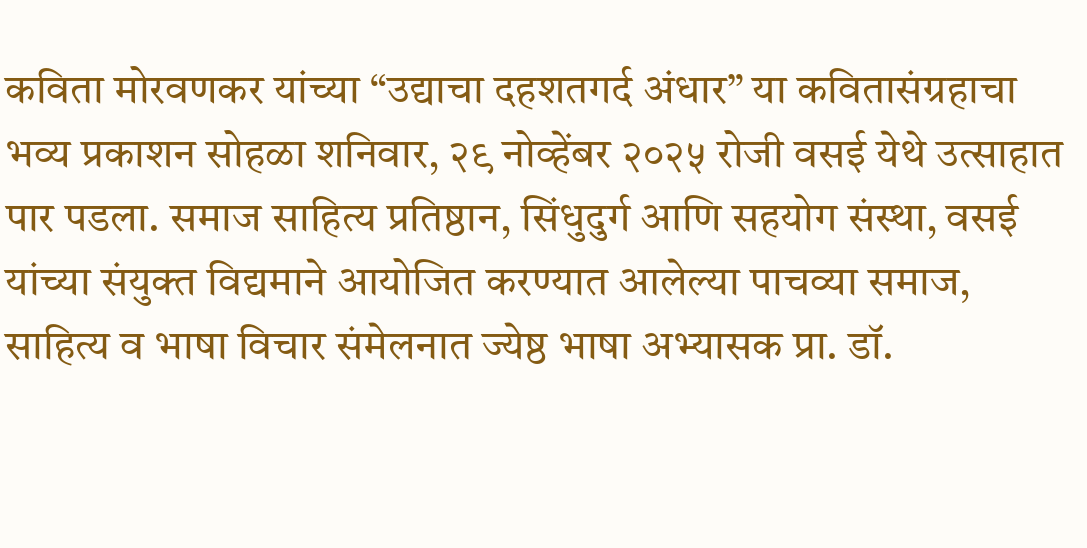कविता मोरवणकर यांच्या “उद्याचा दहशतगर्द अंधार” या कवितासंग्रहाचा भव्य प्रकाशन सोहळा शनिवार, २९ नोव्हेंबर २०२५ रोजी वसई येथे उत्साहात पार पडला. समाज साहित्य प्रतिष्ठान, सिंधुदुर्ग आणि सहयोग संस्था, वसई यांच्या संयुक्त विद्यमाने आयोजित करण्यात आलेल्या पाचव्या समाज, साहित्य व भाषा विचार संमेलनात ज्येष्ठ भाषा अभ्यासक प्रा. डॉ.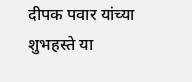दीपक पवार यांच्या शुभहस्ते या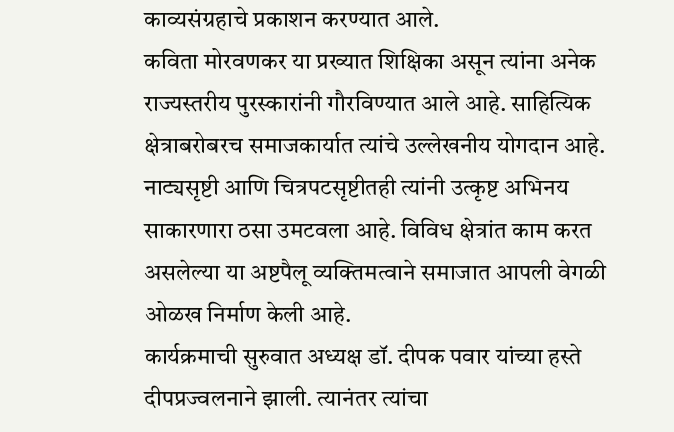काव्यसंग्रहाचे प्रकाशन करण्यात आले.
कविता मोरवणकर या प्रख्यात शिक्षिका असून त्यांना अनेक राज्यस्तरीय पुरस्कारांनी गौरविण्यात आले आहे. साहित्यिक क्षेत्राबरोबरच समाजकार्यात त्यांचे उल्लेखनीय योगदान आहे. नाट्यसृष्टी आणि चित्रपटसृष्टीतही त्यांनी उत्कृष्ट अभिनय साकारणारा ठसा उमटवला आहे. विविध क्षेत्रांत काम करत असलेल्या या अष्टपैलू व्यक्तिमत्वाने समाजात आपली वेगळी ओळख निर्माण केली आहे.
कार्यक्रमाची सुरुवात अध्यक्ष डॉ. दीपक पवार यांच्या हस्ते दीपप्रज्वलनाने झाली. त्यानंतर त्यांचा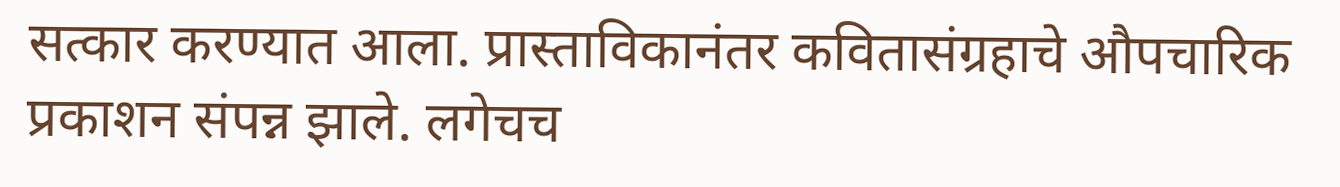सत्कार करण्यात आला. प्रास्ताविकानंतर कवितासंग्रहाचे औपचारिक प्रकाशन संपन्न झाले. लगेचच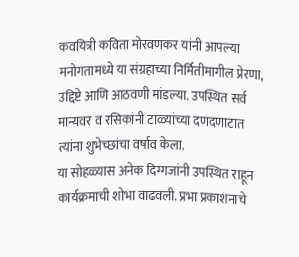कवयित्री कविता मोरवणकर यांनी आपल्या मनोगतामध्ये या संग्रहाच्या निर्मितीमागील प्रेरणा, उद्दिष्टे आणि आठवणी मांडल्या. उपस्थित सर्व मान्यवर व रसिकांनी टाळ्यांच्या दणदणाटात त्यांना शुभेच्छांचा वर्षाव केला.
या सोहळ्यास अनेक दिग्गजांनी उपस्थित राहून कार्यक्रमाची शोभा वाढवली. प्रभा प्रकाशनाचे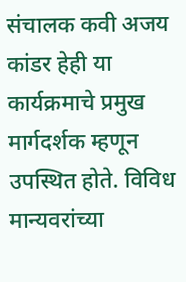संचालक कवी अजय कांडर हेही या कार्यक्रमाचे प्रमुख मार्गदर्शक म्हणून उपस्थित होते. विविध मान्यवरांच्या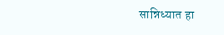सान्निध्यात हा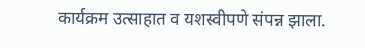कार्यक्रम उत्साहात व यशस्वीपणे संपन्न झाला.